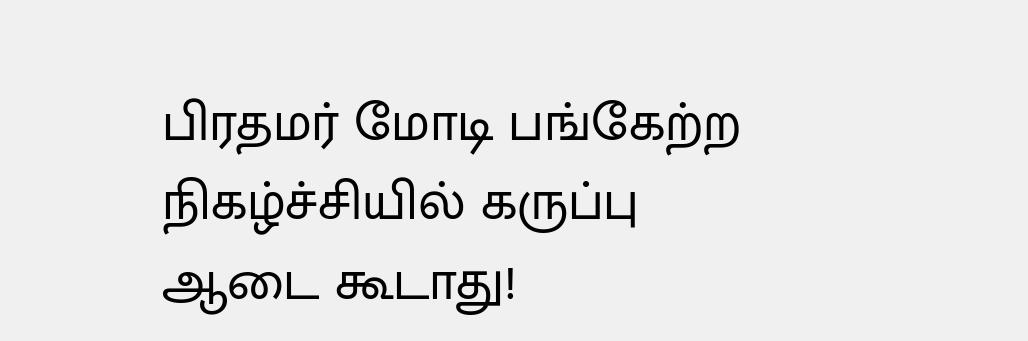பிரதமர் மோடி பங்கேற்ற நிகழ்ச்சியில் கருப்பு ஆடை கூடாது!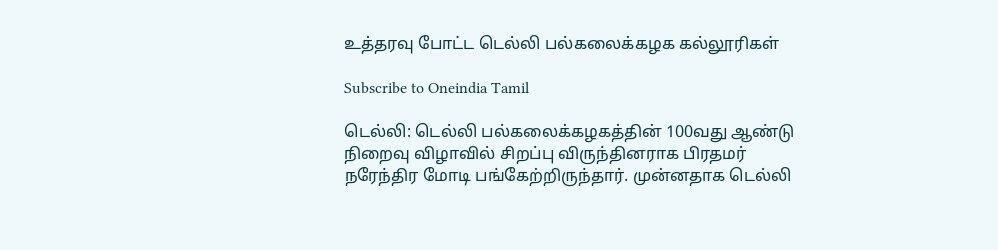உத்தரவு போட்ட டெல்லி பல்கலைக்கழக கல்லூரிகள்

Subscribe to Oneindia Tamil

டெல்லி: டெல்லி பல்கலைக்கழகத்தின் 100வது ஆண்டு நிறைவு விழாவில் சிறப்பு விருந்தினராக பிரதமர் நரேந்திர மோடி பங்கேற்றிருந்தார். முன்னதாக டெல்லி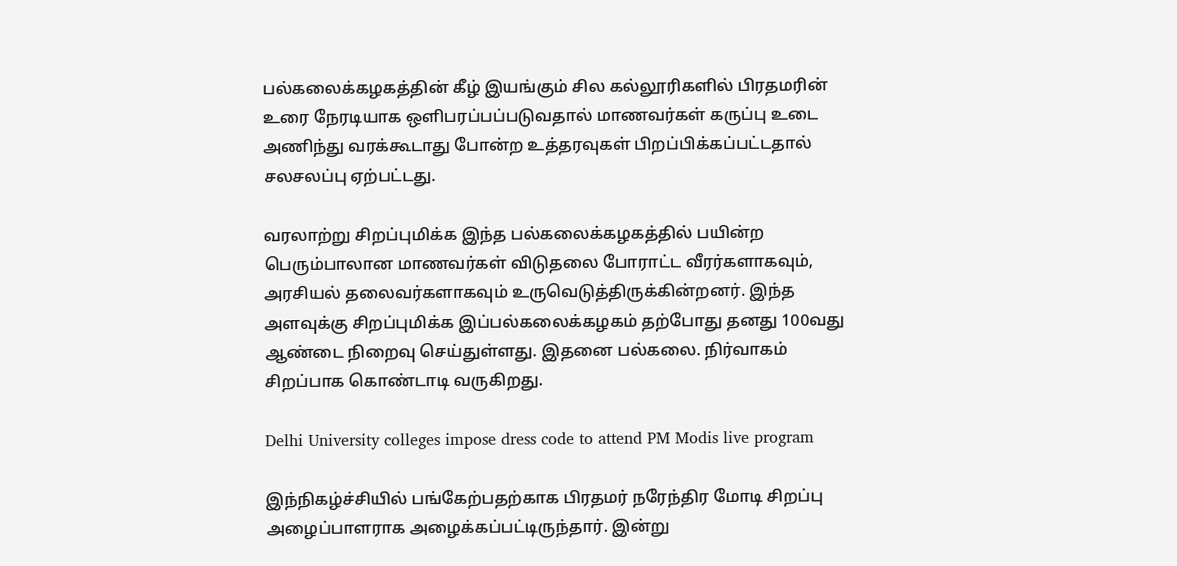பல்கலைக்கழகத்தின் கீழ் இயங்கும் சில கல்லூரிகளில் பிரதமரின் உரை நேரடியாக ஒளிபரப்பப்படுவதால் மாணவர்கள் கருப்பு உடை அணிந்து வரக்கூடாது போன்ற உத்தரவுகள் பிறப்பிக்கப்பட்டதால் சலசலப்பு ஏற்பட்டது.

வரலாற்று சிறப்புமிக்க இந்த பல்கலைக்கழகத்தில் பயின்ற பெரும்பாலான மாணவர்கள் விடுதலை போராட்ட வீரர்களாகவும், அரசியல் தலைவர்களாகவும் உருவெடுத்திருக்கின்றனர். இந்த அளவுக்கு சிறப்புமிக்க இப்பல்கலைக்கழகம் தற்போது தனது 100வது ஆண்டை நிறைவு செய்துள்ளது. இதனை பல்கலை. நிர்வாகம் சிறப்பாக கொண்டாடி வருகிறது.

Delhi University colleges impose dress code to attend PM Modis live program

இந்நிகழ்ச்சியில் பங்கேற்பதற்காக பிரதமர் நரேந்திர மோடி சிறப்பு அழைப்பாளராக அழைக்கப்பட்டிருந்தார். இன்று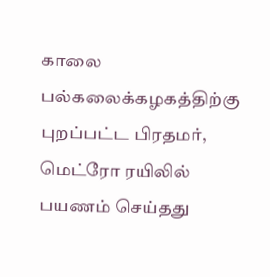காலை பல்கலைக்கழகத்திற்கு புறப்பட்ட பிரதமர், மெட்ரோ ரயிலில் பயணம் செய்தது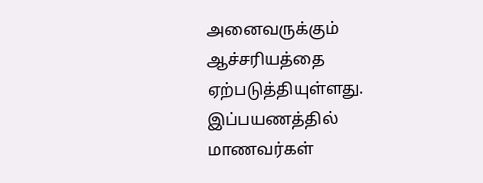அனைவருக்கும் ஆச்சரியத்தை ஏற்படுத்தியுள்ளது. இப்பயணத்தில் மாணவர்கள்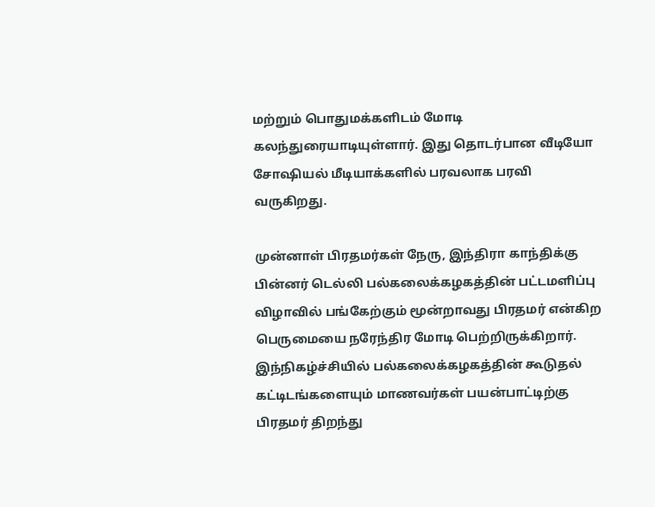மற்றும் பொதுமக்களிடம் மோடி கலந்துரையாடியுள்ளார். இது தொடர்பான வீடியோ சோஷியல் மீடியாக்களில் பரவலாக பரவி வருகிறது.

முன்னாள் பிரதமர்கள் நேரு, இந்திரா காந்திக்கு பின்னர் டெல்லி பல்கலைக்கழகத்தின் பட்டமளிப்பு விழாவில் பங்கேற்கும் மூன்றாவது பிரதமர் என்கிற பெருமையை நரேந்திர மோடி பெற்றிருக்கிறார். இந்நிகழ்ச்சியில் பல்கலைக்கழகத்தின் கூடுதல் கட்டிடங்களையும் மாணவர்கள் பயன்பாட்டிற்கு பிரதமர் திறந்து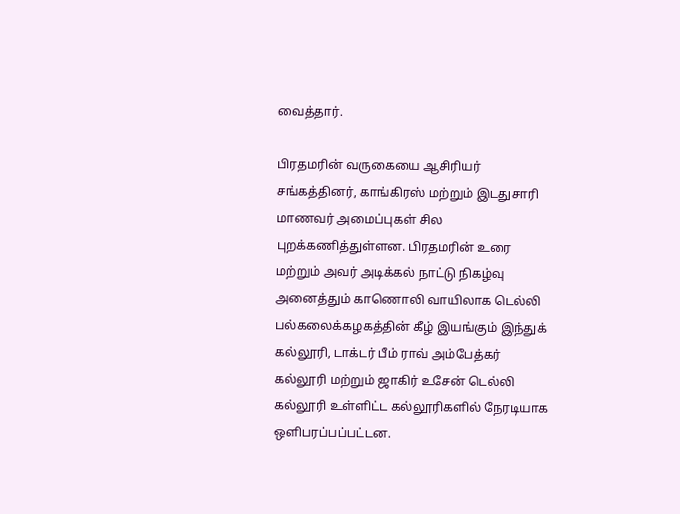வைத்தார்.

பிரதமரின் வருகையை ஆசிரியர் சங்கத்தினர், காங்கிரஸ் மற்றும் இடதுசாரி மாணவர் அமைப்புகள் சில புறக்கணித்துள்ளன. பிரதமரின் உரை மற்றும் அவர் அடிக்கல் நாட்டு நிகழ்வு அனைத்தும் காணொலி வாயிலாக டெல்லி பல்கலைக்கழகத்தின் கீழ் இயங்கும் இந்துக் கல்லூரி, டாக்டர் பீம் ராவ் அம்பேத்கர் கல்லூரி மற்றும் ஜாகிர் உசேன் டெல்லி கல்லூரி உள்ளிட்ட கல்லூரிகளில் நேரடியாக ஒளிபரப்பப்பட்டன.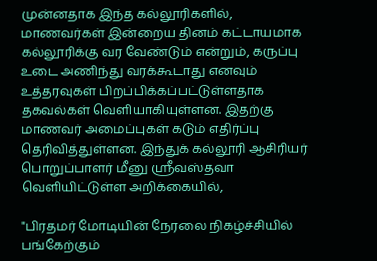முன்னதாக இந்த கல்லூரிகளில், மாணவர்கள் இன்றைய தினம் கட்டாயமாக கல்லூரிக்கு வர வேண்டும் என்றும், கருப்பு உடை அணிந்து வரக்கூடாது எனவும் உத்தரவுகள் பிறப்பிக்கப்பட்டுள்ளதாக தகவல்கள் வெளியாகியுள்ளன. இதற்கு மாணவர் அமைப்புகள் கடும் எதிர்ப்பு தெரிவித்துள்ளன. இந்துக் கல்லூரி ஆசிரியர் பொறுப்பாளர் மீனு ஸ்ரீவஸ்தவா வெளியிட்டுள்ள அறிக்கையில்,

"பிரதமர் மோடியின் நேரலை நிகழ்ச்சியில் பங்கேற்கும்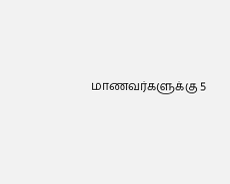மாணவர்களுக்கு 5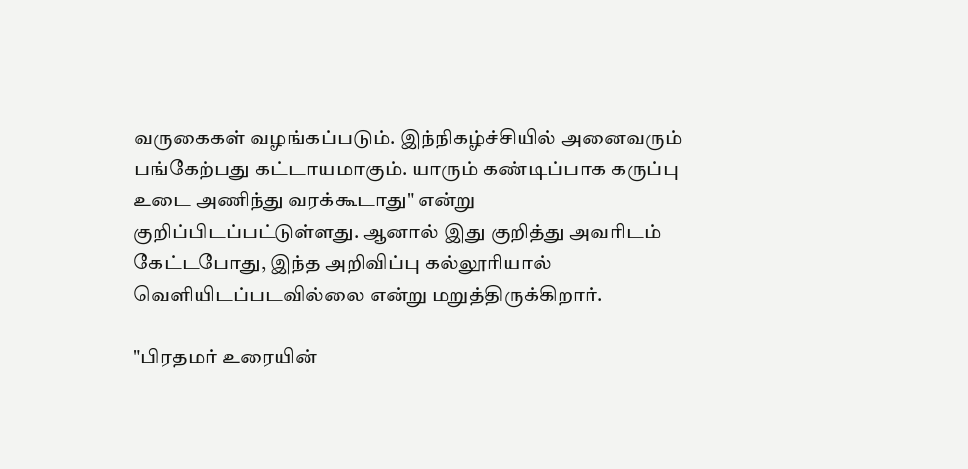வருகைகள் வழங்கப்படும். இந்நிகழ்ச்சியில் அனைவரும் பங்கேற்பது கட்டாயமாகும். யாரும் கண்டிப்பாக கருப்பு உடை அணிந்து வரக்கூடாது" என்று குறிப்பிடப்பட்டுள்ளது. ஆனால் இது குறித்து அவரிடம் கேட்டபோது, இந்த அறிவிப்பு கல்லூரியால் வெளியிடப்படவில்லை என்று மறுத்திருக்கிறார்.

"பிரதமர் உரையின்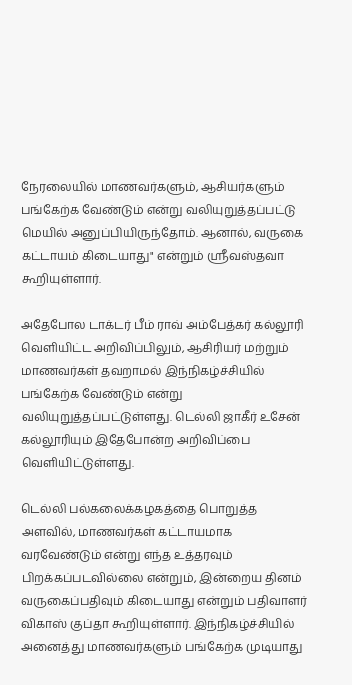நேரலையில் மாணவர்களும், ஆசியர்களும் பங்கேற்க வேண்டும் என்று வலியுறுத்தப்பட்டு மெயில் அனுப்பியிருந்தோம். ஆனால், வருகை கட்டாயம் கிடையாது" என்றும் ஸ்ரீவஸ்தவா கூறியுள்ளார்.

அதேபோல டாக்டர் பீம் ராவ் அம்பேத்கர் கல்லூரி வெளியிட்ட அறிவிப்பிலும், ஆசிரியர் மற்றும் மாணவர்கள் தவறாமல் இந்நிகழ்ச்சியில் பங்கேற்க வேண்டும் என்று வலியுறுத்தப்பட்டுள்ளது. டெல்லி ஜாகீர் உசேன் கல்லூரியும் இதேபோன்ற அறிவிப்பை வெளியிட்டுள்ளது.

டெல்லி பல்கலைக்கழகத்தை பொறுத்த அளவில், மாணவர்கள் கட்டாயமாக வரவேண்டும் என்று எந்த உத்தரவும் பிறக்கப்படவில்லை என்றும், இன்றைய தினம் வருகைப்பதிவும் கிடையாது என்றும் பதிவாளர் விகாஸ் குப்தா கூறியுள்ளார். இந்நிகழ்ச்சியில் அனைத்து மாணவர்களும் பங்கேற்க முடியாது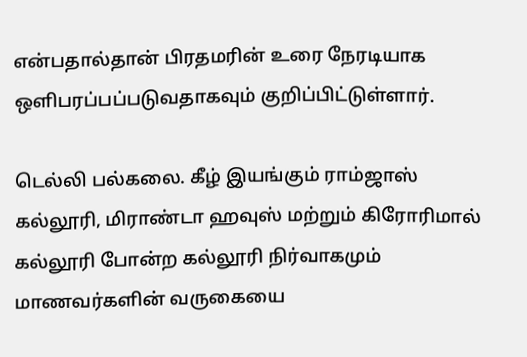என்பதால்தான் பிரதமரின் உரை நேரடியாக ஒளிபரப்பப்படுவதாகவும் குறிப்பிட்டுள்ளார்.

டெல்லி பல்கலை. கீழ் இயங்கும் ராம்ஜாஸ் கல்லூரி, மிராண்டா ஹவுஸ் மற்றும் கிரோரிமால் கல்லூரி போன்ற கல்லூரி நிர்வாகமும் மாணவர்களின் வருகையை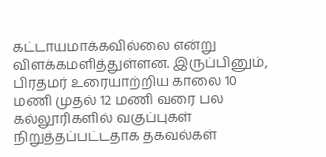கட்டாயமாக்கவில்லை என்று விளக்கமளித்துள்ளன. இருப்பினும், பிரதமர் உரையாற்றிய காலை 10 மணி முதல் 12 மணி வரை பல கல்லூரிகளில் வகுப்புகள் நிறுத்தப்பட்டதாக தகவல்கள்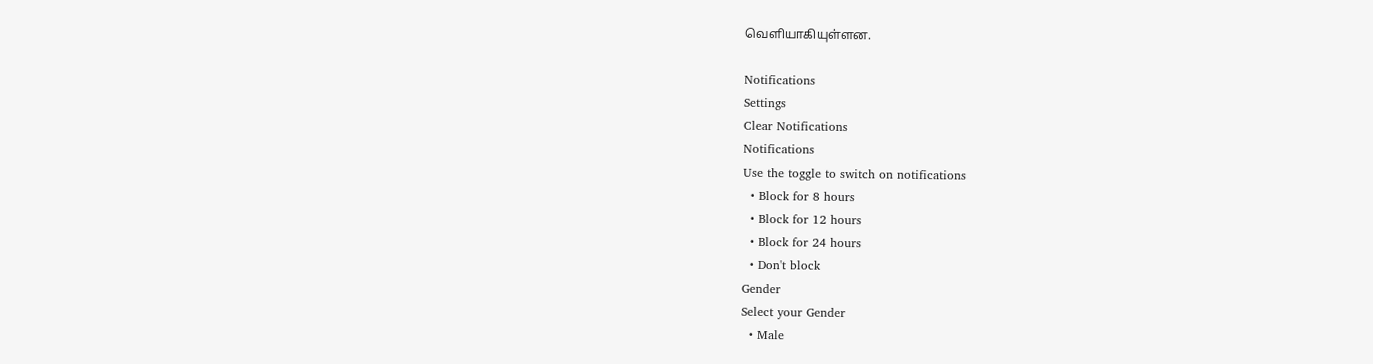வெளியாகியுள்ளன.

Notifications
Settings
Clear Notifications
Notifications
Use the toggle to switch on notifications
  • Block for 8 hours
  • Block for 12 hours
  • Block for 24 hours
  • Don't block
Gender
Select your Gender
  • Male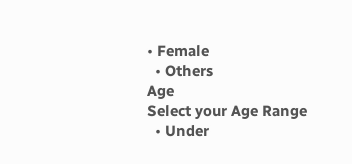• Female
  • Others
Age
Select your Age Range
  • Under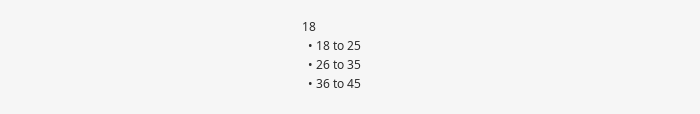18
  • 18 to 25
  • 26 to 35
  • 36 to 45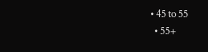• 45 to 55
  • 55+